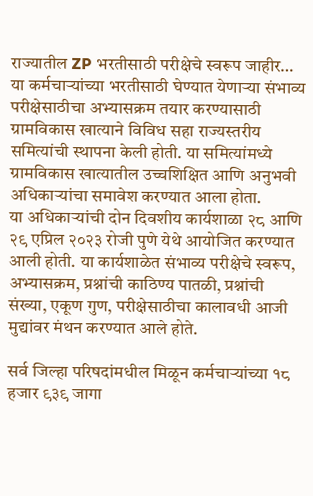राज्यातील ZP भरतीसाठी परीक्षेचे स्वरूप जाहीर…
या कर्मचाऱ्यांच्या भरतीसाठी घेण्यात येणाऱ्या संभाव्य परीक्षेसाठीचा अभ्यासक्रम तयार करण्यासाठी ग्रामविकास खात्याने विविध सहा राज्यस्तरीय समित्यांची स्थापना केली होती. या समित्यांमध्ये ग्रामविकास खात्यातील उच्चशिक्षित आणि अनुभवी अधिकाऱ्यांचा समावेश करण्यात आला होता.
या अधिकाऱ्यांची दोन दिवशीय कार्यशाळा २८ आणि २९ एप्रिल २०२३ रोजी पुणे येथे आयोजित करण्यात आली होती. या कार्यशाळेत संभाव्य परीक्षेचे स्वरूप, अभ्यासक्रम, प्रश्नांची काठिण्य पातळी, प्रश्नांची संख्या, एकूण गुण, परीक्षेसाठीचा कालावधी आजी मुद्यांवर मंथन करण्यात आले होते.

सर्व जिल्हा परिषदांमधील मिळून कर्मचाऱ्यांच्या १८ हजार ९३९ जागा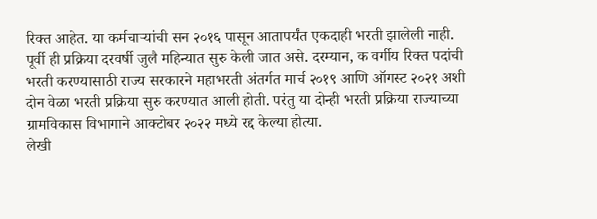रिक्त आहेत. या कर्मचाऱ्यांची सन २०१६ पासून आतापर्यंत एकदाही भरती झालेली नाही. पूर्वी ही प्रक्रिया दरवर्षी जुलै महिन्यात सुरु केली जात असे. दरम्यान, क वर्गीय रिक्त पदांची भरती करण्यासाठी राज्य सरकारने महाभरती अंतर्गत मार्च २०१९ आणि ऑगस्ट २०२१ अशी दोन वेळा भरती प्रक्रिया सुरु करण्यात आली होती. परंतु या दोन्ही भरती प्रक्रिया राज्याच्या ग्रामविकास विभागाने आक्टोबर २०२२ मध्ये रद्द केल्या होत्या.
लेखी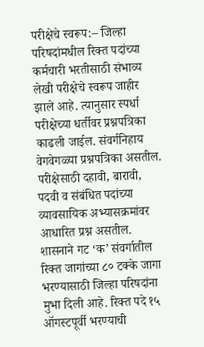परीक्षेचे स्वरूप:– जिल्हा परिषदांमधील रिक्त पदांच्या कर्मचारी भरतीसाठी संभाव्य लेखी परीक्षेचे स्वरूप जाहीर झाले आहे. त्यानुसार स्पर्धा परीक्षेच्या धर्तीवर प्रश्नपत्रिका काढली जाईल. संवर्गनिहाय वेगवेगळ्या प्रश्नपत्रिका असतील.
परीक्षेसाठी दहावी, बारावी, पदवी व संबंधित पदांच्या व्यावसायिक अभ्यासक्रमांवर आधारित प्रश्न असतील. शासनाने गट ‘क’ संवर्गातील रिक्त जागांच्या ८० टक्के जागा भरण्यासाठी जिल्हा परिषदांना मुभा दिली आहे. रिक्त पदे १५ ऑगस्टपूर्वी भरण्याची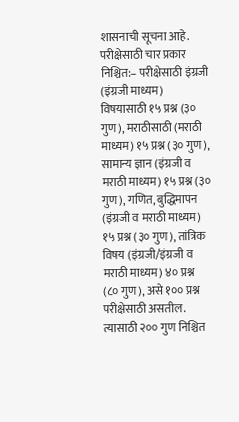शासनाची सूचना आहे.
परीक्षेसाठी चार प्रकार निश्चित:– परीक्षेसाठी इंग्रजी (इंग्रजी माध्यम) विषयासाठी १५ प्रश्न (३० गुण), मराठीसाठी (मराठी माध्यम) १५ प्रश्न (३० गुण), सामान्य ज्ञान (इंग्रजी व मराठी माध्यम) १५ प्रश्न (३० गुण), गणित, बुद्धिमापन (इंग्रजी व मराठी माध्यम) १५ प्रश्न (३० गुण), तांत्रिक विषय (इंग्रजी/इंग्रजी व मराठी माध्यम) ४० प्रश्न (८० गुण), असे १०० प्रश्न परीक्षेसाठी असतील.
त्यासाठी २०० गुण निश्चित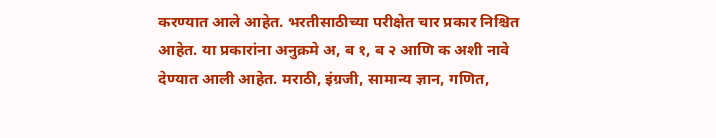करण्यात आले आहेत. भरतीसाठीच्या परीक्षेत चार प्रकार निश्चित आहेत. या प्रकारांना अनुक्रमे अ, ब १, ब २ आणि क अशी नावे देण्यात आली आहेत. मराठी, इंग्रजी, सामान्य ज्ञान, गणित,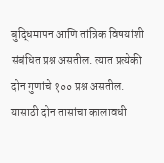बुद्धिमापन आणि तांत्रिक विषयांशी संबंधित प्रश्न असतील. त्यात प्रत्येकी दोन गुणांचे १०० प्रश्न असतील. यासाठी दोन तासांचा कालावधी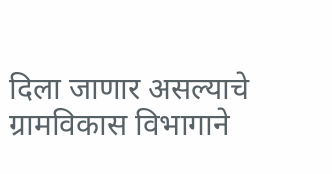दिला जाणार असल्याचे ग्रामविकास विभागाने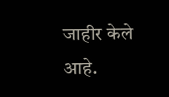जाहीर केले आहे.